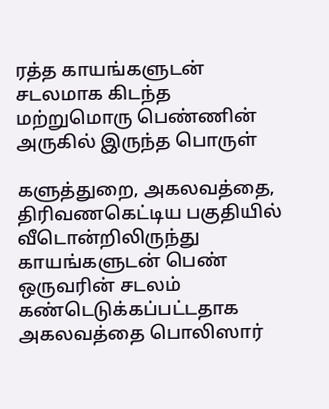ரத்த காயங்களுடன் சடலமாக கிடந்த மற்றுமொரு பெண்ணின் அருகில் இருந்த பொருள்

களுத்துறை, அகலவத்தை, திரிவணகெட்டிய பகுதியில் வீடொன்றிலிருந்து காயங்களுடன் பெண் ஒருவரின் சடலம் கண்டெடுக்கப்பட்டதாக அகலவத்தை பொலிஸார்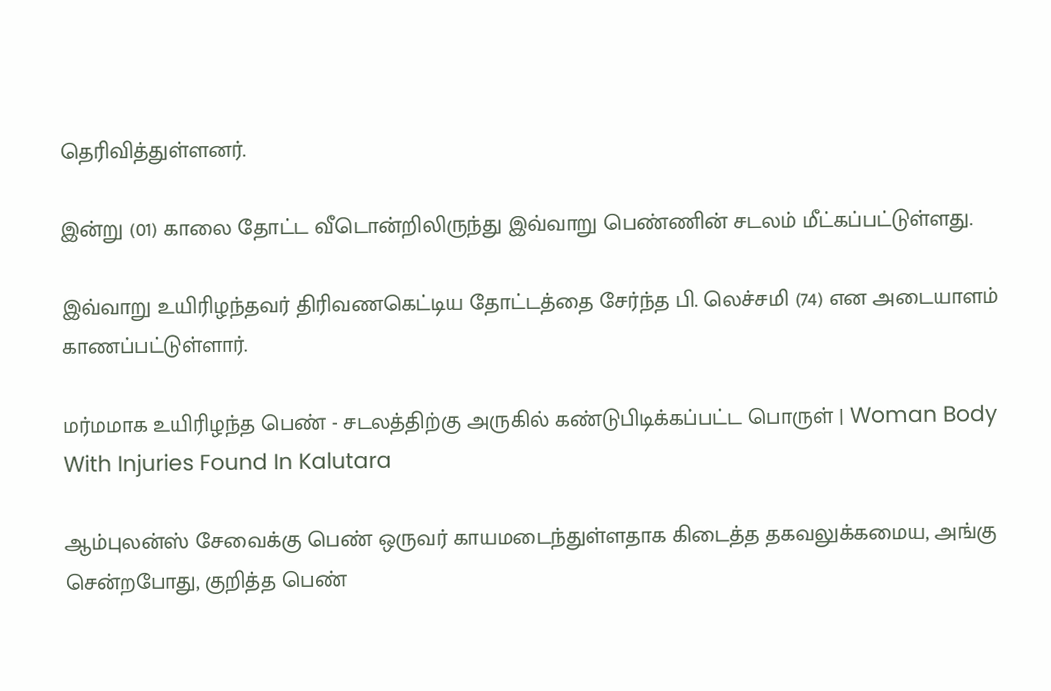தெரிவித்துள்ளனர்.

இன்று (01) காலை தோட்ட வீடொன்றிலிருந்து இவ்வாறு பெண்ணின் சடலம் மீட்கப்பட்டுள்ளது.

இவ்வாறு உயிரிழந்தவர் திரிவணகெட்டிய தோட்டத்தை சேர்ந்த பி. லெச்சமி (74) என அடையாளம் காணப்பட்டுள்ளார்.

மர்மமாக உயிரிழந்த பெண் - சடலத்திற்கு அருகில் கண்டுபிடிக்கப்பட்ட பொருள் | Woman Body With Injuries Found In Kalutara

ஆம்புலன்ஸ் சேவைக்கு பெண் ஒருவர் காயமடைந்துள்ளதாக கிடைத்த தகவலுக்கமைய, அங்கு சென்றபோது, குறித்த பெண்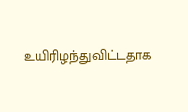உயிரிழந்துவிட்டதாக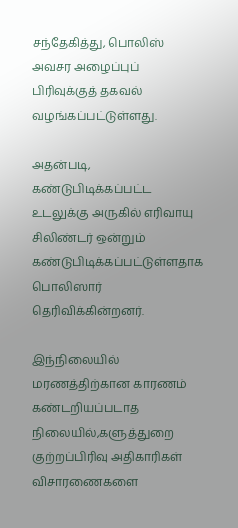சந்தேகித்து, பொலிஸ் அவசர அழைப்புப் பிரிவுக்குத் தகவல் வழங்கப்பட்டுள்ளது.

அதன்படி, கண்டுபிடிக்கப்பட்ட உடலுக்கு அருகில் எரிவாயு சிலிண்டர் ஒன்றும் கண்டுபிடிக்கப்பட்டுள்ளதாக பொலிஸார் தெரிவிக்கின்றனர்.

இந்நிலையில் மரணத்திற்கான காரணம் கண்டறியப்படாத நிலையில்,களுத்துறை குற்றப்பிரிவு அதிகாரிகள் விசாரணைகளை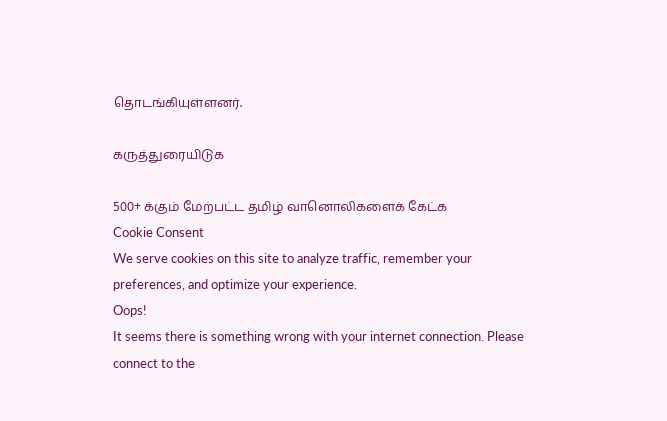தொடங்கியுள்ளனர்.

கருத்துரையிடுக

500+ க்கும் மேற்பட்ட தமிழ் வானொலிகளைக் கேட்க
Cookie Consent
We serve cookies on this site to analyze traffic, remember your preferences, and optimize your experience.
Oops!
It seems there is something wrong with your internet connection. Please connect to the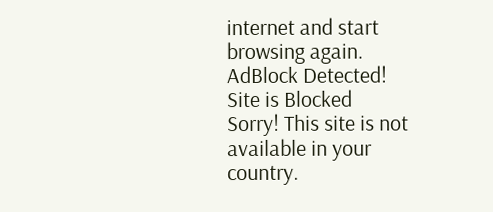internet and start browsing again.
AdBlock Detected!
Site is Blocked
Sorry! This site is not available in your country.